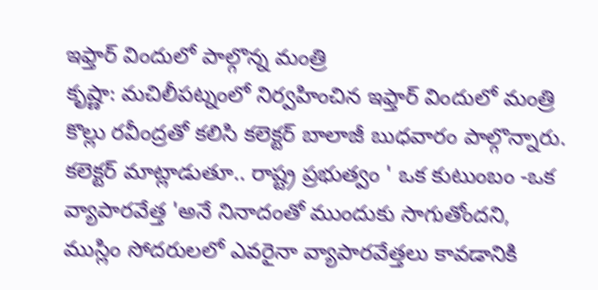ఇఫ్తార్ విందులో పాల్గొన్న మంత్రి
కృష్ణా: మచిలీపట్నంలో నిర్వహించిన ఇఫ్తార్ విందులో మంత్రి కొల్లు రవీంద్రతో కలిసి కలెక్టర్ బాలాజీ బుధవారం పాల్గొన్నారు. కలెక్టర్ మాట్లాడుతూ.. రాష్ట్ర ప్రభుత్వం ' ఒక కుటుంబం -ఒక వ్యాపారవేత్త 'అనే నినాదంతో ముందుకు సాగుతోందని, ముస్లిం సోదరులలో ఎవరైనా వ్యాపారవేత్తలు కావడానికి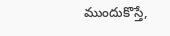ముందుకొస్తే,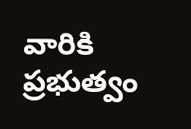వారికి ప్రభుత్వం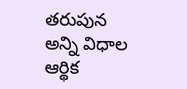తరుపున అన్ని విధాల ఆర్థిక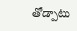తోడ్పాటు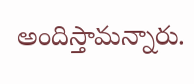అందిస్తామన్నారు.